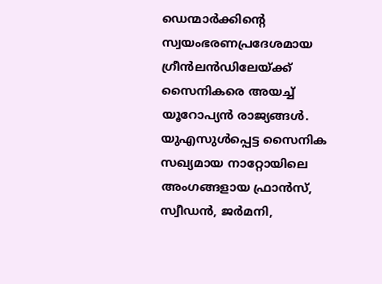ഡെന്മാര്‍ക്കിന്റെ സ്വയംഭരണപ്രദേശമായ ഗ്രീന്‍ലന്‍ഡിലേയ്ക്ക് സൈനികരെ അയച്ച് യൂറോപ്യന്‍ രാജ്യങ്ങള്‍. യുഎസുള്‍പ്പെട്ട സൈനിക സഖ്യമായ നാറ്റോയിലെ അംഗങ്ങളായ ഫ്രാന്‍സ്, സ്വീഡന്‍, ജര്‍മനി,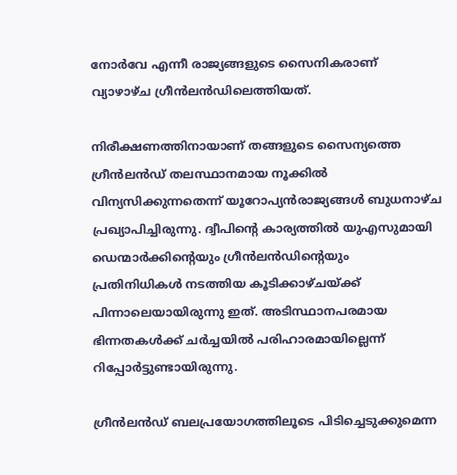നോര്‍വേ എന്നീ രാജ്യങ്ങളുടെ സൈനികരാണ് വ്യാഴാഴ്ച ഗ്രീന്‍ലന്‍ഡിലെത്തിയത്.

നിരീക്ഷണത്തിനായാണ് തങ്ങളുടെ സൈന്യത്തെ ഗ്രീന്‍ലന്‍ഡ് തലസ്ഥാനമായ നൂക്കില്‍ വിന്യസിക്കുന്നതെന്ന് യൂറോപ്യന്‍രാജ്യങ്ങള്‍ ബുധനാഴ്ച പ്രഖ്യാപിച്ചിരുന്നു. ദ്വീപിന്റെ കാര്യത്തില്‍ യുഎസുമായി ഡെന്മാര്‍ക്കിന്റെയും ഗ്രീന്‍ലന്‍ഡിന്റെയും പ്രതിനിധികള്‍ നടത്തിയ കൂടിക്കാഴ്ചയ്ക്ക് പിന്നാലെയായിരുന്നു ഇത്. അടിസ്ഥാനപരമായ ഭിന്നതകള്‍ക്ക് ചര്‍ച്ചയില്‍ പരിഹാരമായില്ലെന്ന് റിപ്പോര്‍ട്ടുണ്ടായിരുന്നു.

ഗ്രീന്‍ലന്‍ഡ് ബലപ്രയോഗത്തിലൂടെ പിടിച്ചെടുക്കുമെന്ന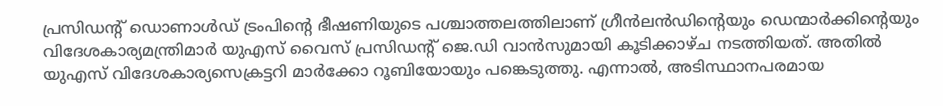പ്രസിഡന്റ് ഡൊണാള്‍ഡ് ട്രംപിന്റെ ഭീഷണിയുടെ പശ്ചാത്തലത്തിലാണ് ഗ്രീന്‍ലന്‍ഡിന്റെയും ഡെന്മാര്‍ക്കിന്റെയും വിദേശകാര്യമന്ത്രിമാര്‍ യുഎസ് വൈസ് പ്രസിഡന്റ് ജെ.ഡി വാന്‍സുമായി കൂടിക്കാഴ്ച നടത്തിയത്. അതില്‍ യുഎസ് വിദേശകാര്യസെക്രട്ടറി മാര്‍ക്കോ റൂബിയോയും പങ്കെടുത്തു. എന്നാല്‍, അടിസ്ഥാനപരമായ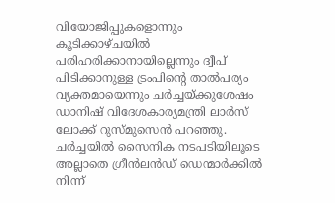വിയോജിപ്പുകളൊന്നും കൂടിക്കാഴ്ചയില്‍ പരിഹരിക്കാനായില്ലെന്നും ദ്വീപ് പിടിക്കാനുള്ള ട്രംപിന്റെ താല്‍പര്യം വ്യക്തമായെന്നും ചര്‍ച്ചയ്ക്കുശേഷം ഡാനിഷ് വിദേശകാര്യമന്ത്രി ലാര്‍സ് ലോക്ക് റുസ്മുസെന്‍ പറഞ്ഞു. ചര്‍ച്ചയില്‍ സൈനിക നടപടിയിലൂടെ അല്ലാതെ ഗ്രീന്‍ലന്‍ഡ് ഡെന്മാര്‍ക്കില്‍ നിന്ന്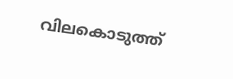വിലകൊടുത്ത്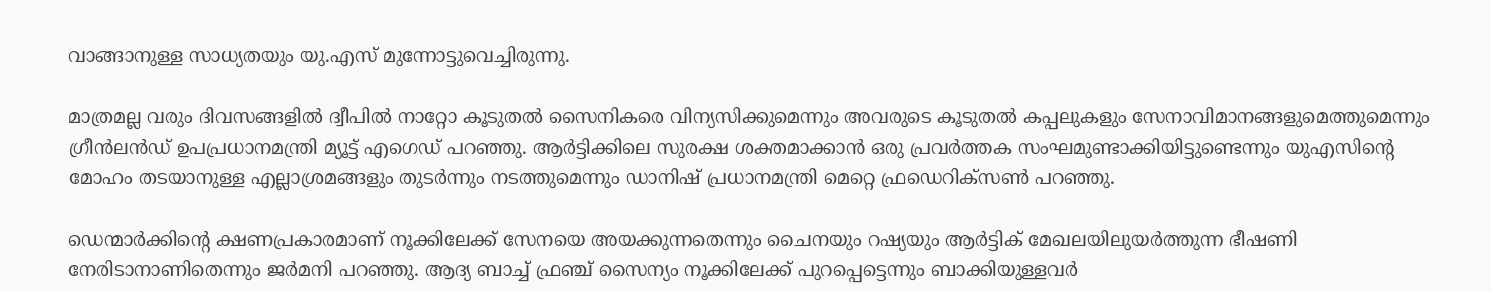വാങ്ങാനുള്ള സാധ്യതയും യു.എസ് മുന്നോട്ടുവെച്ചിരുന്നു.

മാത്രമല്ല വരും ദിവസങ്ങളില്‍ ദ്വീപില്‍ നാറ്റോ കൂടുതല്‍ സൈനികരെ വിന്യസിക്കുമെന്നും അവരുടെ കൂടുതല്‍ കപ്പലുകളും സേനാവിമാനങ്ങളുമെത്തുമെന്നും ഗ്രീന്‍ലന്‍ഡ് ഉപപ്രധാനമന്ത്രി മ്യൂട്ട് എഗെഡ് പറഞ്ഞു. ആര്‍ട്ടിക്കിലെ സുരക്ഷ ശക്തമാക്കാന്‍ ഒരു പ്രവര്‍ത്തക സംഘമുണ്ടാക്കിയിട്ടുണ്ടെന്നും യുഎസിന്റെ മോഹം തടയാനുള്ള എല്ലാശ്രമങ്ങളും തുടര്‍ന്നും നടത്തുമെന്നും ഡാനിഷ് പ്രധാനമന്ത്രി മെറ്റെ ഫ്രഡെറിക്‌സണ്‍ പറഞ്ഞു.

ഡെന്മാര്‍ക്കിന്റെ ക്ഷണപ്രകാരമാണ് നൂക്കിലേക്ക് സേനയെ അയക്കുന്നതെന്നും ചൈനയും റഷ്യയും ആര്‍ട്ടിക് മേഖലയിലുയര്‍ത്തുന്ന ഭീഷണി നേരിടാനാണിതെന്നും ജര്‍മനി പറഞ്ഞു. ആദ്യ ബാച്ച് ഫ്രഞ്ച് സൈന്യം നൂക്കിലേക്ക് പുറപ്പെട്ടെന്നും ബാക്കിയുള്ളവര്‍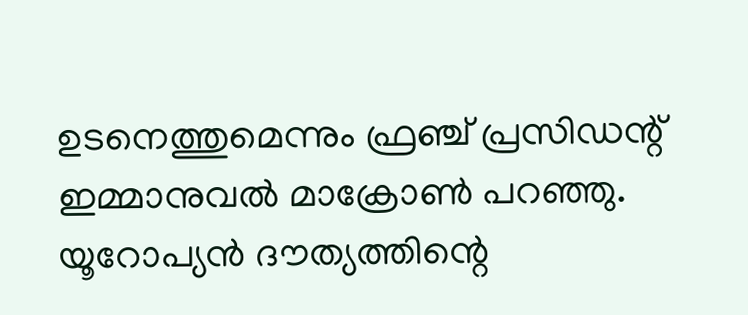ഉടനെത്തുമെന്നും ഫ്രഞ്ച് പ്രസിഡന്റ് ഇമ്മാനുവല്‍ മാക്രോണ്‍ പറഞ്ഞു. യൂറോപ്യന്‍ ദൗത്യത്തിന്റെ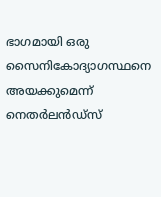ഭാഗമായി ഒരു സൈനികോദ്യാഗസ്ഥനെ അയക്കുമെന്ന് നെതര്‍ലന്‍ഡ്‌സ്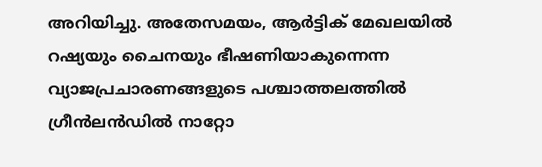അറിയിച്ചു. അതേസമയം, ആര്‍ട്ടിക് മേഖലയില്‍ റഷ്യയും ചൈനയും ഭീഷണിയാകുന്നെന്ന വ്യാജപ്രചാരണങ്ങളുടെ പശ്ചാത്തലത്തില്‍ ഗ്രീന്‍ലന്‍ഡില്‍ നാറ്റോ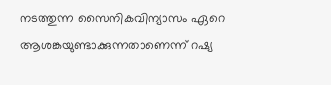നടത്തുന്ന സൈനികവിന്യാസം ഏറെ ആശങ്കയുണ്ടാക്കുന്നതാണെന്ന് റഷ്യ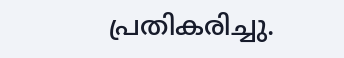പ്രതികരിച്ചു.